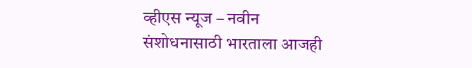व्हीएस न्यूज – नवीन संशोधनासाठी भारताला आजही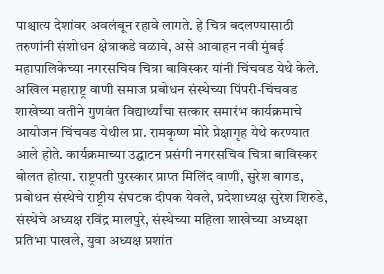पाश्चात्य देशांवर अवलंबून रहावे लागते. हे चित्र बदलण्यासाठी तरुणांनी संशोधन क्षेत्राकडे वळावे, असे आवाहन नवी मुंबई महापालिकेच्या नगरसचिव चित्रा बाविस्कर यांनी चिंचवड येथे केले.
अखिल महाराष्ट्र वाणी समाज प्रबोधन संस्थेच्या पिंपरी-चिंचवड शाखेच्या वतीने गुणवंत विद्यार्थ्यांचा सत्कार समारंभ कार्यक्रमाचे आयोजन चिंचवड येथील प्रा. रामकृष्ण मोरे प्रेक्षागृह येथे करण्यात आले होते. कार्यक्रमाच्या उद्घाटन प्रसंगी नगरसचिव चित्रा बाविस्कर बोलत होत्या. राष्ट्रपती पुरस्कार प्राप्त मिलिंद वाणी, सुरेश बागड, प्रबोधन संस्थेचे राष्ट्रीय संघटक दीपक येवले, प्रदेशाध्यक्ष सुरेश शिरुडे, संस्थेचे अध्यक्ष रविंद्र मालपुरे, संस्थेच्या महिला शाखेच्या अध्यक्षा प्रतिभा पाखले, युवा अध्यक्ष प्रशांत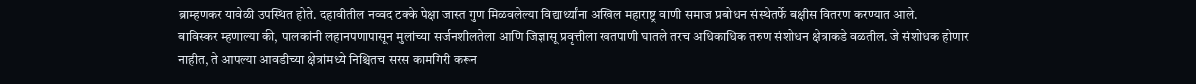ब्राम्हणकर यावेळी उपस्थित होते. दहावीतील नव्वद टक्के पेक्षा जास्त गुण मिळवलेल्या विद्यार्थ्यांना अखिल महाराष्ट्र वाणी समाज प्रबोधन संस्थेतर्फे बक्षीस वितरण करण्यात आले.
बाविस्कर म्हणाल्या की, पालकांनी लहानपणापासून मुलांच्या सर्जनशीलतेला आणि जिज्ञासू प्रवृत्तीला खतपाणी घातले तरच अधिकाधिक तरुण संशोधन क्षेत्राकडे वळतील. जे संशोधक होणार नाहीत, ते आपल्या आवडीच्या क्षेत्रांमध्ये निश्चितच सरस कामगिरी करून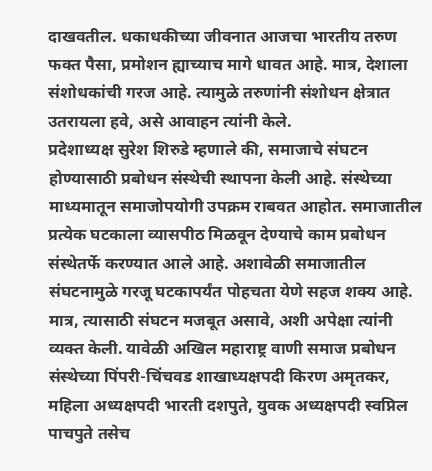दाखवतील. धकाधकीच्या जीवनात आजचा भारतीय तरुण फक्त पैसा, प्रमोशन ह्याच्याच मागे धावत आहे. मात्र, देशाला संशोधकांची गरज आहे. त्यामुळे तरुणांनी संशोधन क्षेत्रात उतरायला हवे, असे आवाहन त्यांनी केले.
प्रदेशाध्यक्ष सुरेश शिरुडे म्हणाले की, समाजाचे संघटन होण्यासाठी प्रबोधन संस्थेची स्थापना केली आहे. संस्थेच्या माध्यमातून समाजोपयोगी उपक्रम राबवत आहोत. समाजातील प्रत्येक घटकाला व्यासपीठ मिळवून देण्याचे काम प्रबोधन संस्थेतर्फे करण्यात आले आहे. अशावेळी समाजातील संघटनामुळे गरजू घटकापर्यंत पोहचता येणे सहज शक्य आहे. मात्र, त्यासाठी संघटन मजबूत असावे, अशी अपेक्षा त्यांनी व्यक्त केली. यावेळी अखिल महाराष्ट्र वाणी समाज प्रबोधन संस्थेच्या पिंपरी-चिंचवड शाखाध्यक्षपदी किरण अमृतकर, महिला अध्यक्षपदी भारती दशपुते, युवक अध्यक्षपदी स्वप्निल पाचपुते तसेच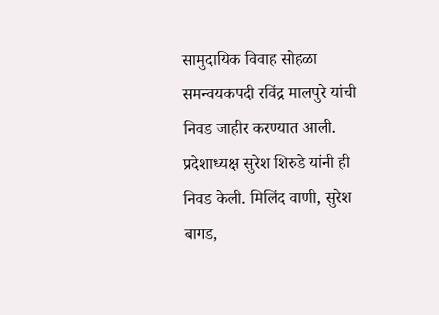सामुदायिक विवाह सोहळा समन्वयकपदी रविंद्र मालपुरे यांची निवड जाहीर करण्यात आली. प्रदेशाध्यक्ष सुरेश शिरुडे यांनी ही निवड केली. मिलिंद वाणी, सुरेश बागड,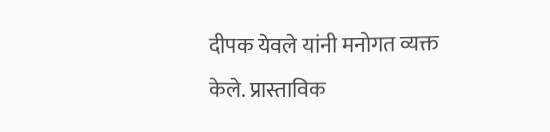दीपक येवले यांनी मनोगत व्यक्त केले. प्रास्ताविक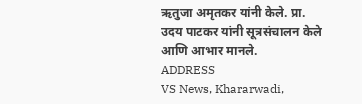ऋतुजा अमृतकर यांनी केले. प्रा. उदय पाटकर यांनी सूत्रसंचालन केले आणि आभार मानले.
ADDRESS
VS News, Khararwadi,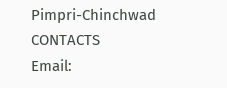Pimpri-Chinchwad
CONTACTS
Email: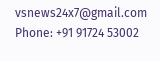vsnews24x7@gmail.com
Phone: +91 91724 53002